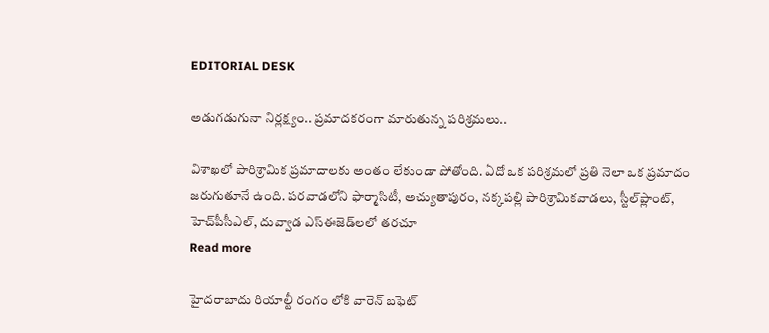EDITORIAL DESK

అడుగడుగునా నిర్లక్ష్యం.. ప్రమాదకరంగా మారుతున్న పరిశ్రమలు..

విశాఖలో పారిశ్రామిక ప్రమాదాలకు అంతం లేకుండా పోతోంది. ఏదో ఒక పరిశ్రమలో ప్రతి నెలా ఒక ప్రమాదం జరుగుతూనే ఉంది. పరవాడలోని ఫార్మాసిటీ, అచ్యుతాపురం, నక్కపల్లి పారిశ్రామికవాడలు, స్టీల్‌ప్లాంట్‌, హెచ్‌పీసీఎల్‌, దువ్వాడ ఎస్‌ఈజెడ్‌లలో తరచూ
Read more

హైదరాబాదు రియాల్టీ రంగం లోకి వారెన్ బఫెట్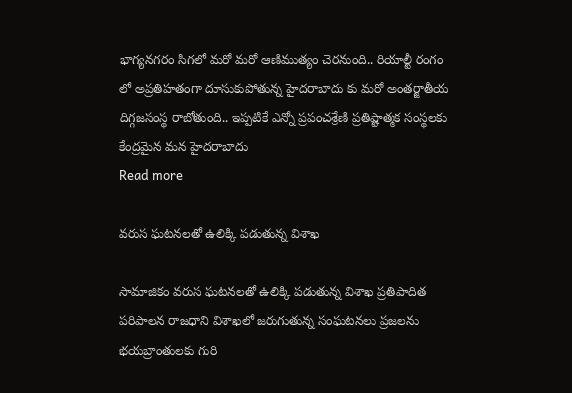భాగ్యనగరం సిగలో మరో మరో ఆణిముత్యం చెరనుంది.. రియాల్టీ రంగం లో అప్రతిహతంగా దూసుకుపోతున్న హైదరాబాదు కు మరో అంతర్జాతీయ దిగ్గజసంస్థ రాబోతుంది.. ఇప్పటికే ఎన్నో ప్రపంచశ్రేణి ప్రతిష్టాత్మక సంస్థలకు కేంద్రమైన మన హైదరాబాదు
Read more

వరుస ఘటనలతో ఉలిక్కి పడుతున్న విశాఖ

సామాజికం వరుస ఘటనలతో ఉలిక్కి పడుతున్న విశాఖ ప్రతిపాదిత పరిపాలన రాజధాని విశాఖలో జరుగుతున్న సంఘటనలు ప్రజలను భయబ్రాంతులకు గురి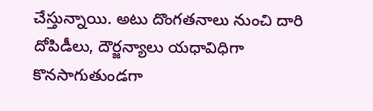చేస్తున్నాయి. అటు దొంగతనాలు నుంచి దారి దోపిడీలు, దౌర్జన్యాలు యధావిధిగా కొనసాగుతుండగా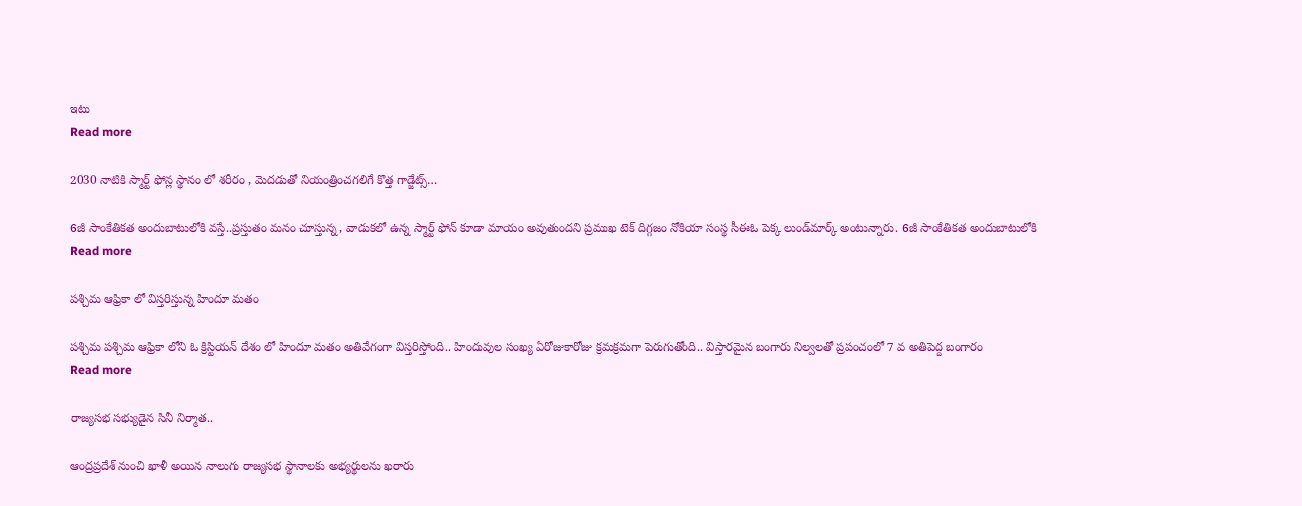ఇటు
Read more

2030 నాటికి స్మార్ట్ ఫోన్ల స్థానం లో శరీరం , మెదడుతో నియంత్రించగలిగే కొత్త గాడ్జేట్స్…

6జీ సాంకేతికత అందుబాటులోకి వస్తే..ప్రస్తుతం మనం చూస్తున్న, వాడుకలో ఉన్న స్మార్ట్ ఫోన్ కూడా మాయం అవుతుందని ప్రముఖ టెక్ దిగ్గజం నోకియా సంస్థ సీఈఓ పెక్క లుండ్‌మార్క్ అంటున్నారు. 6జీ సాంకేతికత అందుబాటులోకి
Read more

పశ్చిమ ఆఫ్రికా లో విస్తరిస్తున్న హిందూ మతం

పశ్చిమ పశ్చిమ ఆఫ్రికా లోని ఓ క్రిస్టియన్ దేశం లో హిందూ మతం అతివేగంగా విస్తరిస్తోంది.. హిందువుల సంఖ్య ఏరోజుకారోజు క్రమక్రమగా పెరుగుతోంది.. విస్తారమైన బంగారు నిల్వలతో ప్రపంచంలో 7 వ అతిపెద్ద బంగారం
Read more

రాజ్యసభ సభ్యుడైన సినీ నిర్మాత..

ఆంద్రప్రదేశ్ నుంచి ఖాళీ అయిన నాలుగు రాజ్యసభ స్థానాలకు అభ్యర్థులను ఖరారు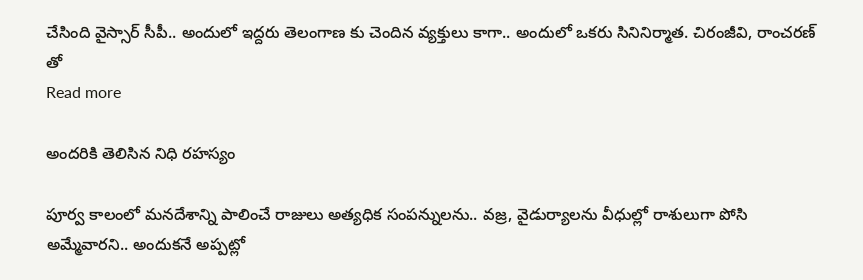చేసింది వైస్సార్ సీపీ.. అందులో ఇద్దరు తెలంగాణ కు చెందిన వ్యక్తులు కాగా.. అందులో ఒకరు సినినిర్మాత. చిరంజీవి, రాంచరణ్ తో
Read more

అందరికి తెలిసిన నిధి రహస్యం

పూర్వ కాలంలో మనదేశాన్ని పాలించే రాజులు అత్యధిక సంపన్నులను.. వజ్ర, వైడుర్యాలను వీధుల్లో రాశులుగా పోసి అమ్మేవారని.. అందుకనే అప్పట్లో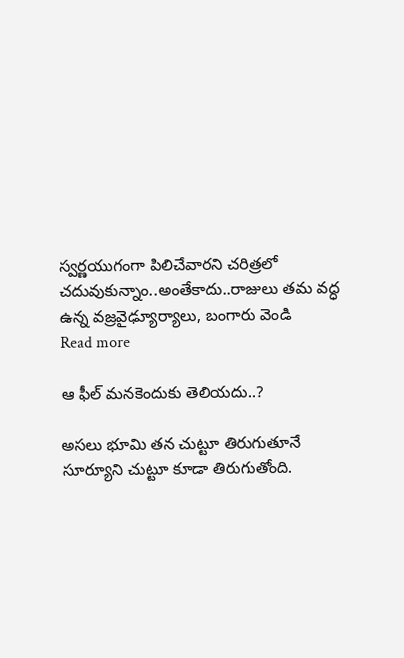స్వర్ణయుగంగా పిలిచేవారని చరిత్రలో చదువుకున్నాం..అంతేకాదు..రాజులు తమ వద్ధ ఉన్న వజ్రవైఢ్యూర్యాలు, బంగారు వెండి
Read more

ఆ ఫీల్ మనకెందుకు తెలియదు..?

అసలు భూమి తన చుట్టూ తిరుగుతూనే సూర్యూని చుట్టూ కూడా తిరుగుతోంది.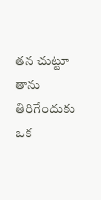తన చుట్టూ తాను తిరిగేందుకు ఒక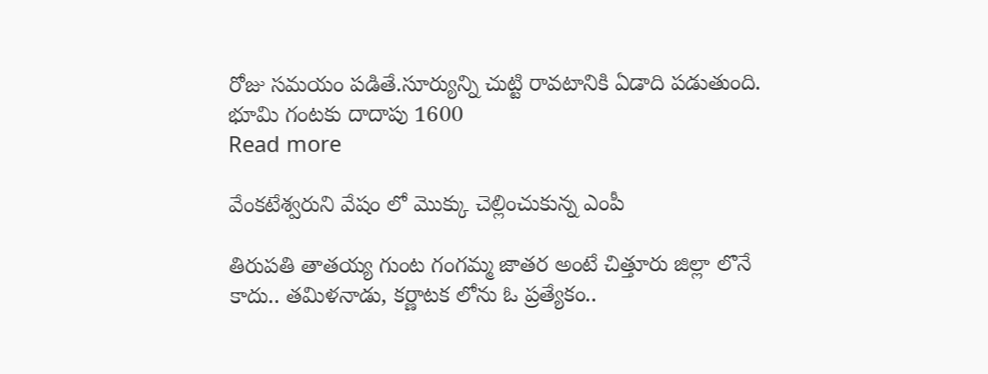రోజు సమయం పడితే.సూర్యున్ని చుట్టి రావటానికి ఏడాది పడుతుంది. భూమి గంటకు దాదాపు 1600
Read more

వేంకటేశ్వరుని వేషం లో మొక్కు చెల్లించుకున్న ఎంపీ

తిరుపతి తాతయ్య గుంట గంగమ్మ జాతర అంటే చిత్తూరు జిల్లా లొనే కాదు.. తమిళనాడు, కర్ణాటక లోను ఓ ప్రత్యేకం..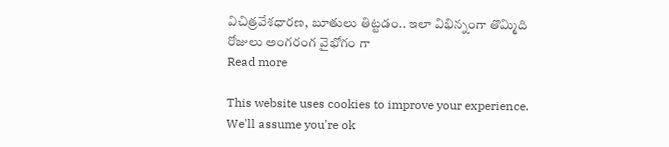విచిత్రవేశధారణ, బూతులు తిట్టడం.. ఇలా విభిన్నంగా తొమ్మిది రోజులు అంగరంగ వైభోగం గా
Read more

This website uses cookies to improve your experience. We'll assume you're ok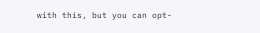with this, but you can opt-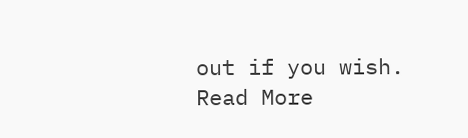out if you wish. Read More